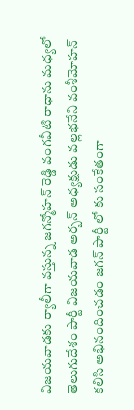విజయవాడకు ర్యాలీగా వస్తున్న జగన్మోహన్ రెడ్డి వంగవీటి రాధాను మధ్యలో తెలుగుదేశం పార్టీ విజయవాడ అర్బన్ అధ్యక్షుడు వల్లభనేని వంశీమోహన్ కలిసి అభినందించడం జగన్ పార్టీ లో కు సంకేతంగా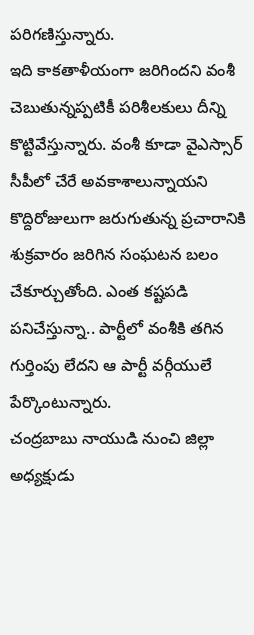పరిగణిస్తున్నారు.
ఇది కాకతాళీయంగా జరిగిందని వంశీ చెబుతున్నప్పటికీ పరిశీలకులు దీన్ని కొట్టివేస్తున్నారు. వంశీ కూడా వైఎస్సార్ సీపీలో చేరే అవకాశాలున్నాయని కొద్దిరోజులుగా జరుగుతున్న ప్రచారానికి శుక్రవారం జరిగిన సంఘటన బలం చేకూర్చుతోంది. ఎంత కష్టపడి పనిచేస్తున్నా.. పార్టీలో వంశీకి తగిన గుర్తింపు లేదని ఆ పార్టీ వర్గీయులే పేర్కొంటున్నారు.
చంద్రబాబు నాయుడి నుంచి జిల్లా అధ్యక్షుడు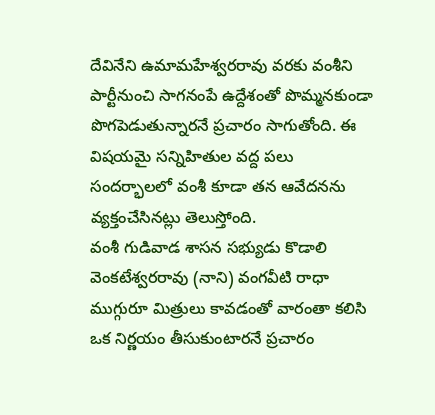దేవినేని ఉమామహేశ్వరరావు వరకు వంశీని పార్టీనుంచి సాగనంపే ఉద్దేశంతో పొమ్మనకుండా పొగపెడుతున్నారనే ప్రచారం సాగుతోంది. ఈ విషయమై సన్నిహితుల వద్ద పలు సందర్భాలలో వంశీ కూడా తన ఆవేదనను వ్యక్తంచేసినట్లు తెలుస్తోంది.
వంశీ గుడివాడ శాసన సభ్యుడు కొడాలి వెంకటేశ్వరరావు (నాని) వంగవీటి రాధా ముగ్గురూ మిత్రులు కావడంతో వారంతా కలిసి ఒక నిర్ణయం తీసుకుంటారనే ప్రచారం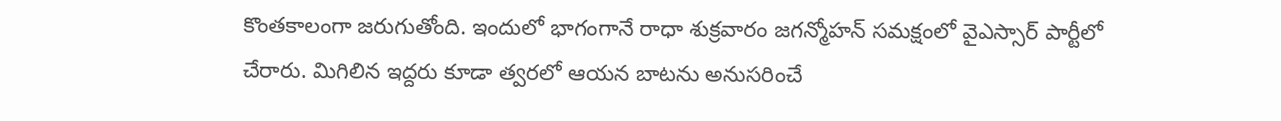కొంతకాలంగా జరుగుతోంది. ఇందులో భాగంగానే రాధా శుక్రవారం జగన్మోహన్ సమక్షంలో వైఎస్సార్ పార్టీలో చేరారు. మిగిలిన ఇద్దరు కూడా త్వరలో ఆయన బాటను అనుసరించే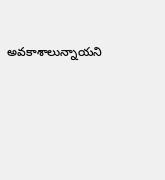అవకాశాలున్నాయని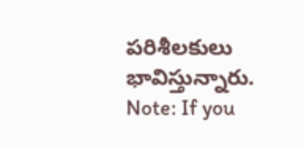పరిశీలకులు భావిస్తున్నారు.
Note: If you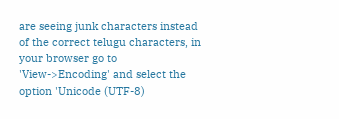are seeing junk characters instead of the correct telugu characters, in your browser go to 'View->Encoding' and select the option 'Unicode (UTF-8)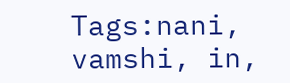Tags:nani, vamshi, in,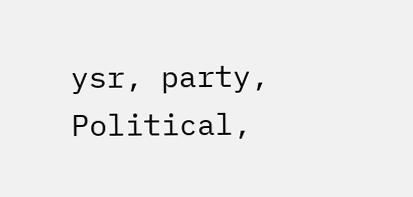ysr, party, Political,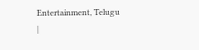Entertainment, Telugu
|